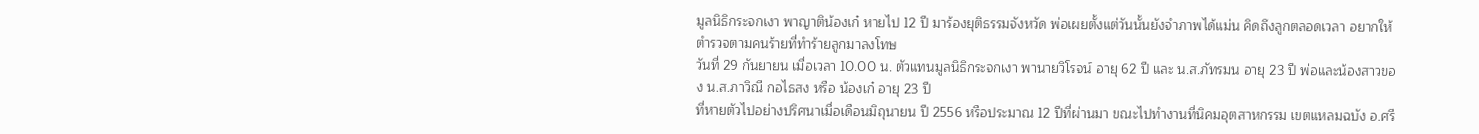มูลนิธิกระจกเงา พาญาติน้องเก๋ หายไป 12 ปี มาร้องยุติธรรมจังหวัด พ่อเผยตั้งแต่วันนั้นยังจำภาพได้แม่น คิดถึงลูกตลอดเวลา อยากให้ตำรวจตามคนร้ายที่ทำร้ายลูกมาลงโทษ
วันที่ 29 กันยายน เมื่อเวลา 10.00 น. ตัวแทนมูลนิธิกระจกเงา พานายวิโรจน์ อายุ 62 ปี และ น.ส.ภัทรมน อายุ 23 ปี พ่อและน้องสาวของ น.ส.ภาวิณี กอไธสง หรือ น้องเก๋ อายุ 23 ปี
ที่หายตัวไปอย่างปริศนาเมื่อเดือนมิถุนายน ปี 2556 หรือประมาณ 12 ปีที่ผ่านมา ขณะไปทำงานที่นิคมอุตสาหกรรม เขตแหลมฉบัง อ.ศรี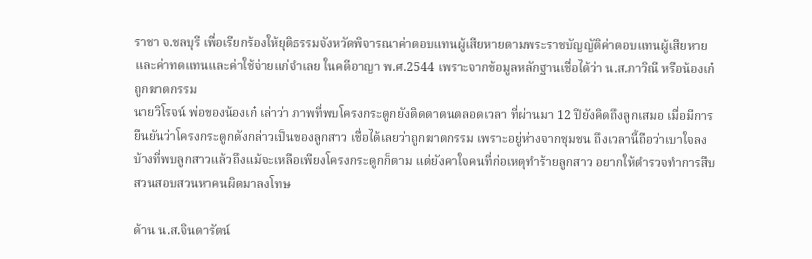ราชา จ.ชลบุรี เพื่อเรียกร้องให้ยุติธรรมจังหวัดพิจารณาค่าตอบแทนผู้เสียหายตามพระราชบัญญัติค่าตอบแทนผู้เสียหาย และค่าทดแทนและค่าใช้จ่ายแก่จำเลย ในคดีอาญา พ.ศ.2544 เพราะจากข้อมูลหลักฐานเชื่อได้ว่า น.ส.ภาวิณี หรือน้องเก๋ ถูกฆาตกรรม
นายวิโรจน์ พ่อของน้องเก๋ เล่าว่า ภาพที่พบโครงกระดูกยังติดตาตนตลอดเวลา ที่ผ่านมา 12 ปียังคิดถึงลูกเสมอ เมื่อมีการยืนยันว่าโครงกระดูกดังกล่าวเป็นของลูกสาว เชื่อได้เลยว่าถูกฆาตกรรม เพราะอยู่ห่างจากชุมชน ถึงเวลานี้ถือว่าเบาใจลงบ้างที่พบลูกสาวแล้วถึงแม้จะเหลือเพียงโครงกระดูกก็ตาม แต่ยังคาใจคนที่ก่อเหตุทำร้ายลูกสาว อยากให้ตำรวจทำการสืบสวนสอบสวนหาคนผิดมาลงโทษ

ด้าน น.ส.จินดารัตน์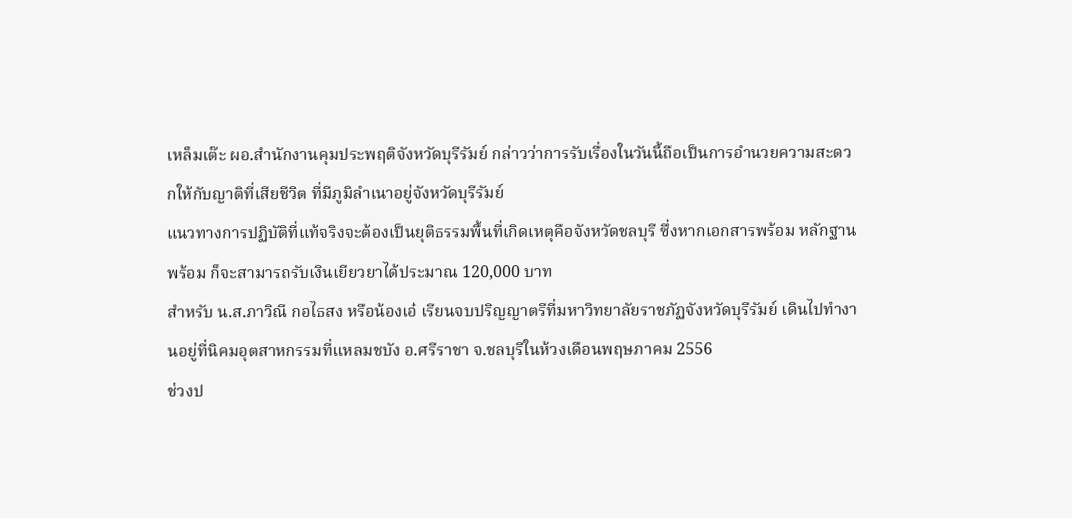เหล็มเต๊ะ ผอ.สำนักงานคุมประพฤติจังหวัดบุรีรัมย์ กล่าวว่าการรับเรื่องในวันนี้ถือเป็นการอำนวยความสะดวกให้กับญาติที่เสียชีวิต ที่มีภูมิลำเนาอยู่จังหวัดบุรีรัมย์
แนวทางการปฏิบัติที่แท้จริงจะต้องเป็นยุติธรรมพื้นที่เกิดเหตุคือจังหวัดชลบุรี ซึ่งหากเอกสารพร้อม หลักฐานพร้อม ก็จะสามารถรับเงินเยียวยาได้ประมาณ 120,000 บาท
สำหรับ น.ส.ภาวิณี กอไธสง หรือน้องเอ๋ เรียนจบปริญญาตรีที่มหาวิทยาลัยราชภัฏจังหวัดบุรีรัมย์ เดินไปทำงานอยู่ที่นิคมอุตสาหกรรมที่แหลมชบัง อ.ศรีราชา จ.ชลบุรีในห้วงเดือนพฤษภาคม 2556
ช่วงป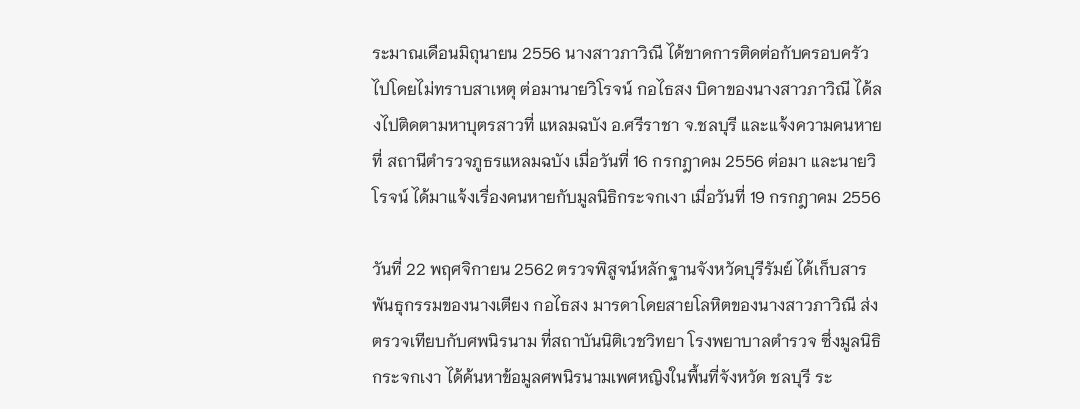ระมาณเดือนมิถุนายน 2556 นางสาวภาวิณี ได้ขาดการติดต่อกับครอบครัวไปโดยไม่ทราบสาเหตุ ต่อมานายวิโรจน์ กอไธสง บิดาของนางสาวภาวิณี ได้ลงไปติดตามหาบุตรสาวที่ แหลมฉบัง อ.ศรีราชา จ.ชลบุรี และแจ้งความคนหายที่ สถานีตำรวจภูธรแหลมฉบัง เมื่อวันที่ 16 กรกฎาคม 2556 ต่อมา และนายวิโรจน์ ได้มาแจ้งเรื่องคนหายกับมูลนิธิกระจกเงา เมื่อวันที่ 19 กรกฎาคม 2556

วันที่ 22 พฤศจิกายน 2562 ตรวจพิสูจน์หลักฐานจังหวัดบุรีรัมย์ ได้เก็บสารพันธุกรรมของนางเตียง กอไธสง มารดาโดยสายโลหิตของนางสาวภาวิณี ส่งตรวจเทียบกับศพนิรนาม ที่สถาบันนิติเวชวิทยา โรงพยาบาลตำรวจ ซึ่งมูลนิธิกระจกเงา ได้ค้นหาข้อมูลศพนิรนามเพศหญิงในพื้นที่จังหวัด ชลบุรี ระ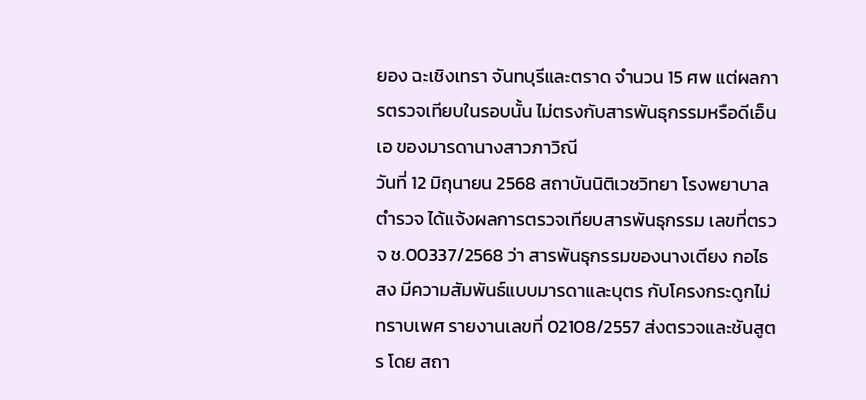ยอง ฉะเชิงเทรา จันทบุรีและตราด จำนวน 15 ศพ แต่ผลการตรวจเทียบในรอบนั้น ไม่ตรงกับสารพันธุกรรมหรือดีเอ็นเอ ของมารดานางสาวภาวิณี
วันที่ 12 มิถุนายน 2568 สถาบันนิติเวชวิทยา โรงพยาบาลตำรวจ ได้แจ้งผลการตรวจเทียบสารพันธุกรรม เลขที่ตรวจ ช.00337/2568 ว่า สารพันธุกรรมของนางเตียง กอไธสง มีความสัมพันธ์แบบมารดาและบุตร กับโครงกระดูกไม่ทราบเพศ รายงานเลขที่ 02108/2557 ส่งตรวจและชันสูตร โดย สถา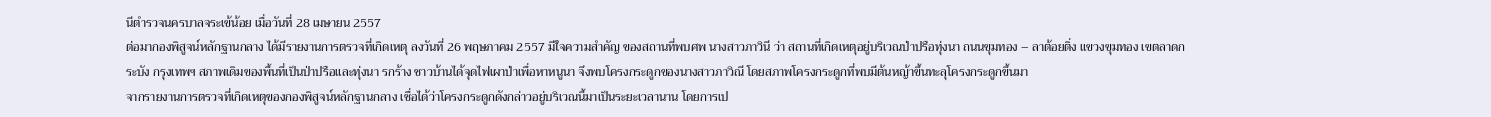นีตำรวจนครบาลจระเข้น้อย เมื่อวันที่ 28 เมษายน 2557
ต่อมากองพิสูจน์หลักฐานกลาง ได้มีรายงานการตรวจที่เกิดเหตุ ลงวันที่ 26 พฤษภาคม 2557 มีใจความสำคัญ ของสถานที่พบศพ นางสาวภาวินี ว่า สถานที่เกิดเหตุอยู่บริเวณป่าปรือทุ่งนา ถนนขุมทอง – ลาต้อยติ่ง แขวงขุมทอง เขตลาดกระบัง กรุงเทพฯ สภาพเดิมของพื้นที่เป็นป่าปรือและทุ่งนา รกร้าง ชาวบ้านได้จุดไฟเผาป่าเพื่อหาหนูนา จึงพบโครงกระดูกของนางสาวภาวิณี โดยสภาพโครงกระดูกที่พบมีต้นหญ้าขึ้นทะลุโครงกระดูกขึ้นมา
จากรายงานการตรวจที่เกิดเหตุของกองพิสูจน์หลักฐานกลาง เชื่อได้ว่าโครงกระดูกดังกล่าวอยู่บริเวณนี้มาเป็นระยะเวลานาน โดยการเป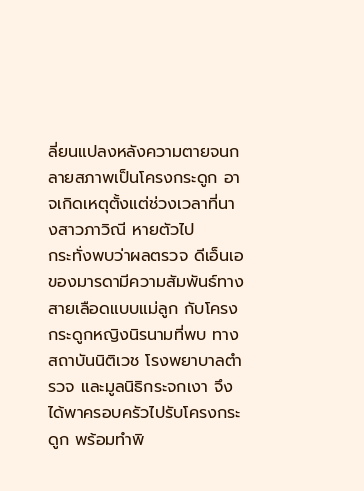ลี่ยนแปลงหลังความตายจนกลายสภาพเป็นโครงกระดูก อาจเกิดเหตุตั้งแต่ช่วงเวลาที่นางสาวภาวิณี หายตัวไป
กระทั่งพบว่าผลตรวจ ดีเอ็นเอ ของมารดามีความสัมพันธ์ทางสายเลือดแบบแม่ลูก กับโครงกระดูกหญิงนิรนามที่พบ ทางสถาบันนิติเวช โรงพยาบาลตำรวจ และมูลนิธิกระจกเงา จึงได้พาครอบครัวไปรับโครงกระดูก พร้อมทำพิ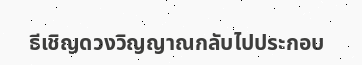ธีเชิญดวงวิญญาณกลับไปประกอบ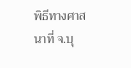พิธีทางศาสนาที่ จ.บุ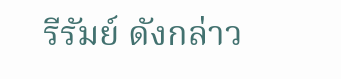รีรัมย์ ดังกล่าว